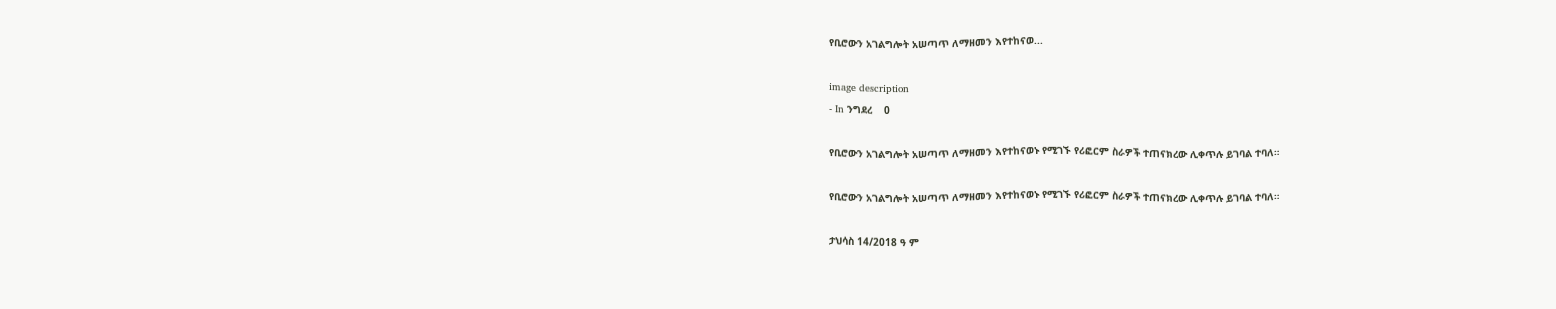የቢሮውን አገልግሎት አሠጣጥ ለማዘመን እየተከናወ...

image description
- In ንግደረ    0

የቢሮውን አገልግሎት አሠጣጥ ለማዘመን እየተከናወኑ የሚገኙ የሪፎርም ስራዎች ተጠናክረው ሊቀጥሉ ይገባል ተባለ።

የቢሮውን አገልግሎት አሠጣጥ ለማዘመን እየተከናወኑ የሚገኙ የሪፎርም ስራዎች ተጠናክረው ሊቀጥሉ ይገባል ተባለ።

ታህሳስ 14/2018 ዓ ም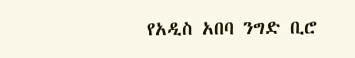የአዲስ አበባ ንግድ ቢሮ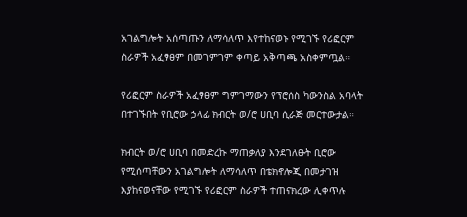አገልግሎት አሰጣጡን ለማሳለጥ እየተከናወኑ የሚገኙ የሪፎርም ስራዎች አፈፃፀም በመገምገም ቀጣይ አቅጣጫ አስቀምጧል።

የሪፎርም ስራዎች አፈፃፀም ግምገማውን የፕሮሰስ ካውንስል አባላት በተገኙበት የቢሮው ኃላፊ ክብርት ወ/ሮ ሀቢባ ሲራጅ መርተውታል።

ክብርት ወ/ሮ ሀቢባ በመድረኩ ማጠቃለያ እንደገለፁት ቢሮው የሚሰጣቸውን አገልግሎት ለማሳለጥ በቴክኖሎጂ በመታገዝ እያከናወናቸው የሚገኙ የሪፎርም ስራዎች ተጠናክረው ሊቀጥሉ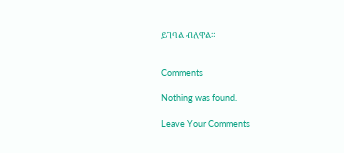ይገባል ብለዋል።


Comments

Nothing was found.

Leave Your Comments